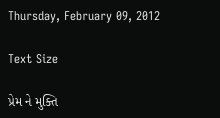Thursday, February 09, 2012

Text Size

પ્રેમ ને મુક્તિ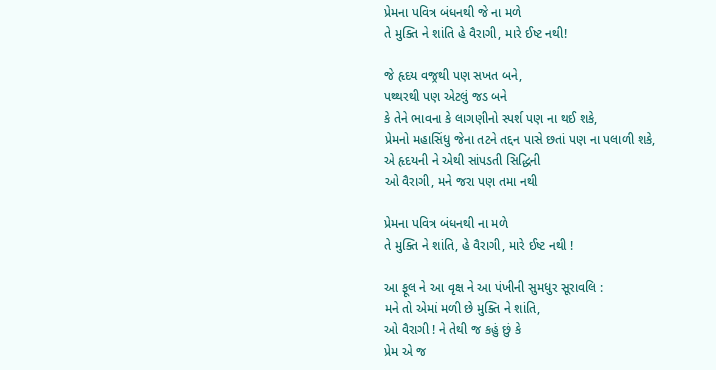પ્રેમના પવિત્ર બંધનથી જે ના મળે
તે મુક્તિ ને શાંતિ હે વૈરાગી, મારે ઈષ્ટ નથી!

જે હૃદય વજ્રથી પણ સખત બને,
પથ્થરથી પણ એટલું જડ બને
કે તેને ભાવના કે લાગણીનો સ્પર્શ પણ ના થઈ શકે,
પ્રેમનો મહાસિંધુ જેના તટને તદ્દન પાસે છતાં પણ ના પલાળી શકે,
એ હૃદયની ને એથી સાંપડતી સિદ્ધિની
ઓ વૈરાગી, મને જરા પણ તમા નથી

પ્રેમના પવિત્ર બંધનથી ના મળે
તે મુક્તિ ને શાંતિ, હે વૈરાગી, મારે ઈષ્ટ નથી !

આ ફૂલ ને આ વૃક્ષ ને આ પંખીની સુમધુર સૂરાવલિ :
મને તો એમાં મળી છે મુક્તિ ને શાંતિ,
ઓ વૈરાગી ! ને તેથી જ કહું છું કે
પ્રેમ એ જ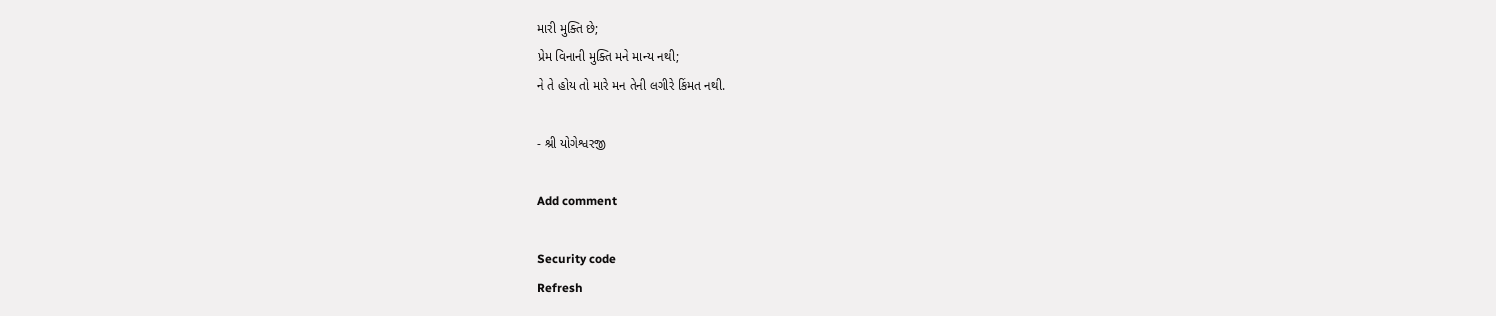મારી મુક્તિ છે;
પ્રેમ વિનાની મુક્તિ મને માન્ય નથી;
ને તે હોય તો મારે મન તેની લગીરે કિંમત નથી.

- શ્રી યોગેશ્વરજી

Add comment

Security code
Refresh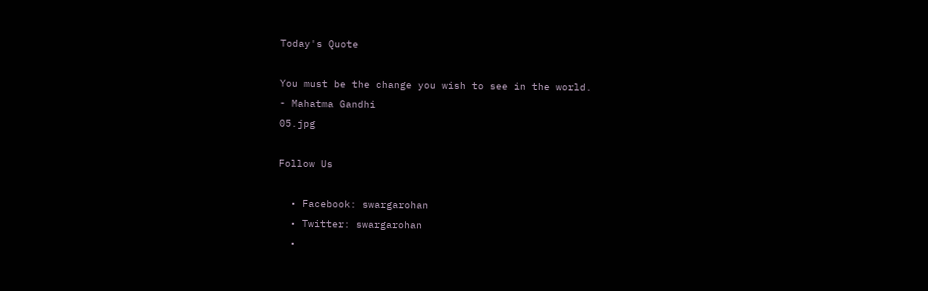Today's Quote

You must be the change you wish to see in the world.
- Mahatma Gandhi
05.jpg

Follow Us

  • Facebook: swargarohan
  • Twitter: swargarohan
  •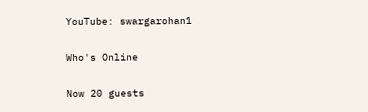YouTube: swargarohan1

Who's Online

Now 20 guests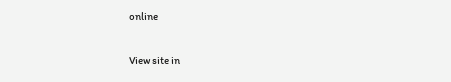online

View site in